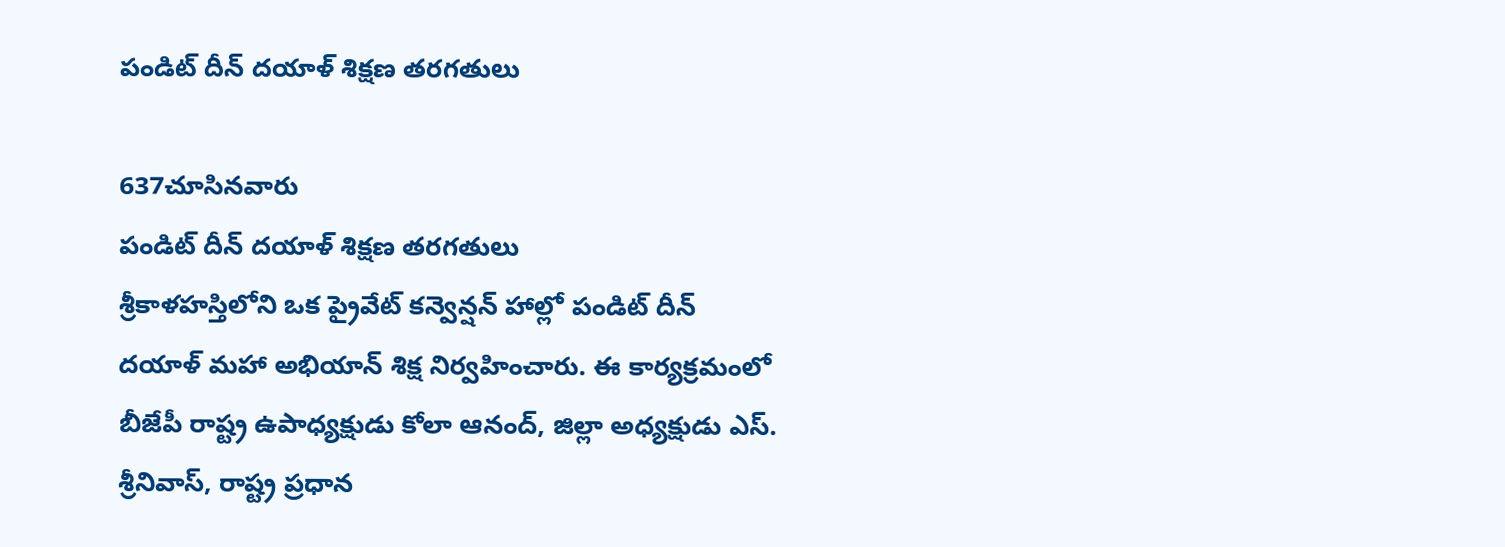పండిట్ దీన్ దయాళ్ శిక్షణ తరగతులు

637చూసినవారు
పండిట్ దీన్ దయాళ్ శిక్షణ తరగతులు
శ్రీకాళహస్తిలోని ఒక ప్రైవేట్ కన్వెన్షన్ హాల్లో పండిట్ దీన్ దయాళ్ మహా అభియాన్ శిక్ష నిర్వహించారు. ఈ కార్యక్రమంలో బీజేపీ రాష్ట్ర ఉపాధ్యక్షుడు కోలా ఆనంద్, జిల్లా అధ్యక్షుడు ఎస్. శ్రీనివాస్, రాష్ట్ర ప్రధాన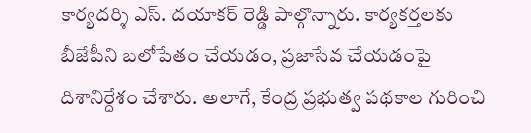కార్యదర్శి ఎస్. దయాకర్ రెడ్డి పాల్గొన్నారు. కార్యకర్తలకు బీజేపీని బలోపేతం చేయడం, ప్రజాసేవ చేయడంపై దిశానిర్దేశం చేశారు. అలాగే, కేంద్ర ప్రభుత్వ పథకాల గురించి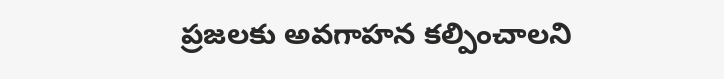ప్రజలకు అవగాహన కల్పించాలని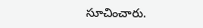సూచించారు.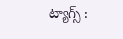ట్యాగ్స్ :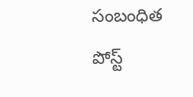సంబంధిత పోస్ట్